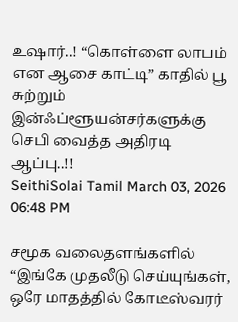உஷார்..! “கொள்ளை லாபம் என ஆசை காட்டி” காதில் பூ சுற்றும் இன்ஃப்ளூயன்சர்களுக்கு செபி வைத்த அதிரடி ஆப்பு..!!
SeithiSolai Tamil March 03, 2026 06:48 PM

சமூக வலைதளங்களில் “இங்கே முதலீடு செய்யுங்கள், ஒரே மாதத்தில் கோடீஸ்வரர்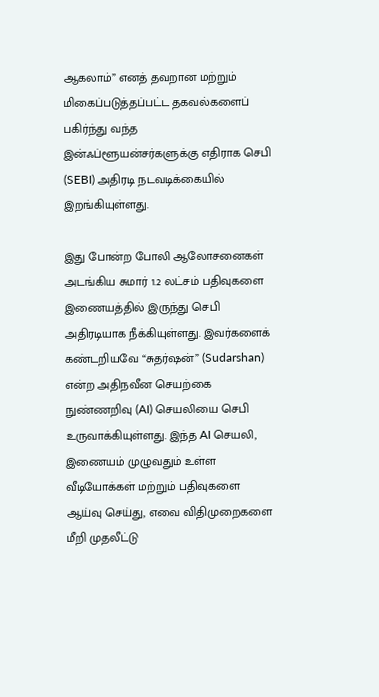ஆகலாம்” எனத் தவறான மற்றும் மிகைப்படுத்தப்பட்ட தகவல்களைப் பகிர்ந்து வந்த இன்ஃப்ளூயன்சர்களுக்கு எதிராக செபி (SEBI) அதிரடி நடவடிக்கையில் இறங்கியுள்ளது.

இது போன்ற போலி ஆலோசனைகள் அடங்கிய சுமார் 1.2 லட்சம் பதிவுகளை இணையத்தில் இருந்து செபி அதிரடியாக நீக்கியுள்ளது. இவர்களைக் கண்டறியவே “சுதர்ஷன்” (Sudarshan) என்ற அதிநவீன செயற்கை நுண்ணறிவு (AI) செயலியை செபி உருவாக்கியுள்ளது. இந்த AI செயலி, இணையம் முழுவதும் உள்ள வீடியோக்கள் மற்றும் பதிவுகளை ஆய்வு செய்து, எவை விதிமுறைகளை மீறி முதலீட்டு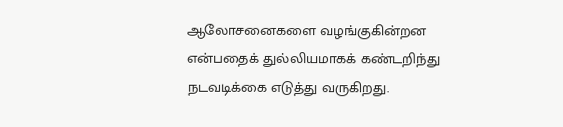ஆலோசனைகளை வழங்குகின்றன என்பதைக் துல்லியமாகக் கண்டறிந்து நடவடிக்கை எடுத்து வருகிறது.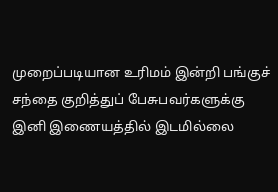முறைப்படியான உரிமம் இன்றி பங்குச் சந்தை குறித்துப் பேசுபவர்களுக்கு இனி இணையத்தில் இடமில்லை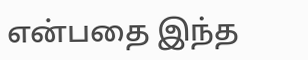என்பதை இந்த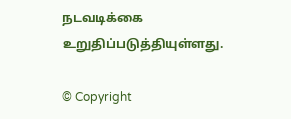நடவடிக்கை உறுதிப்படுத்தியுள்ளது.

© Copyright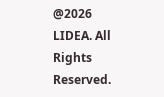@2026 LIDEA. All Rights Reserved.